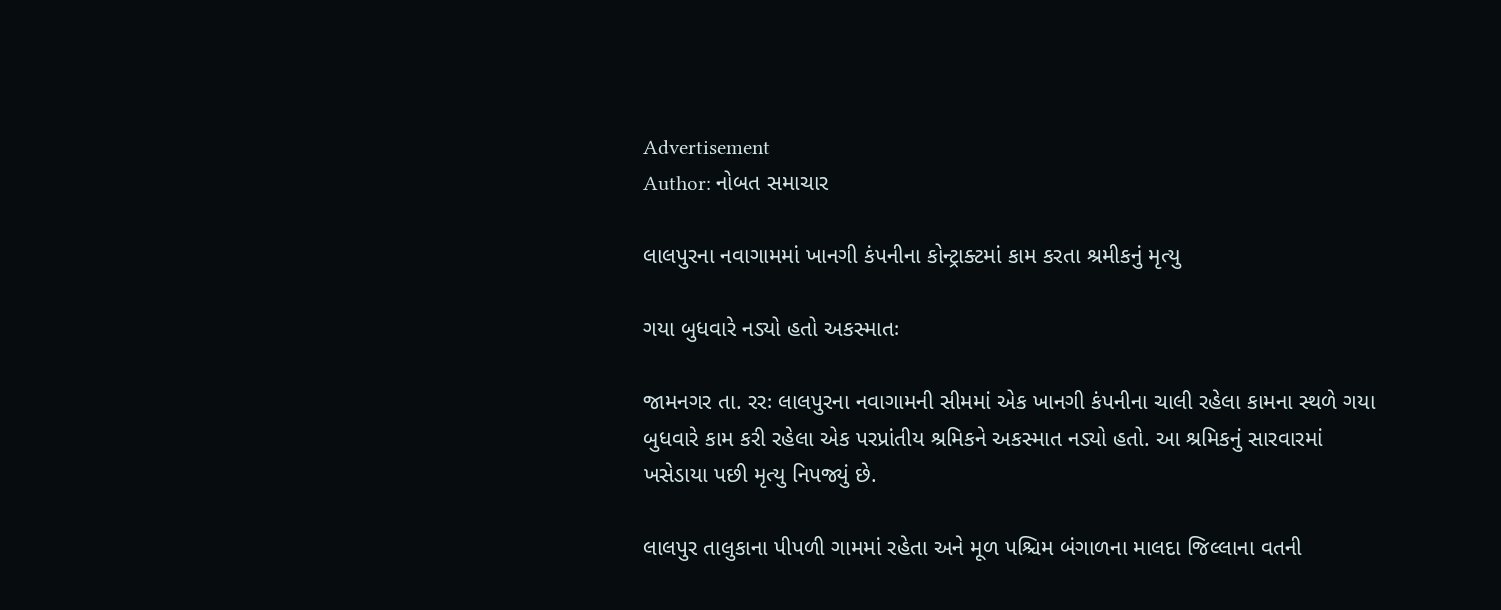Advertisement
Author: નોબત સમાચાર

લાલપુરના નવાગામમાં ખાનગી કંપનીના કોન્ટ્રાક્ટમાં કામ કરતા શ્રમીકનું મૃત્યુ

ગયા બુધવારે નડ્યો હતો અકસ્માતઃ

જામનગર તા. રરઃ લાલપુરના નવાગામની સીમમાં એક ખાનગી કંપનીના ચાલી રહેલા કામના સ્થળે ગયા બુધવારે કામ કરી રહેલા એક પરપ્રાંતીય શ્રમિકને અકસ્માત નડ્યો હતો. આ શ્રમિકનું સારવારમાં ખસેડાયા પછી મૃત્યુ નિપજ્યું છે.

લાલપુર તાલુકાના પીપળી ગામમાં રહેતા અને મૂળ પશ્ચિમ બંગાળના માલદા જિલ્લાના વતની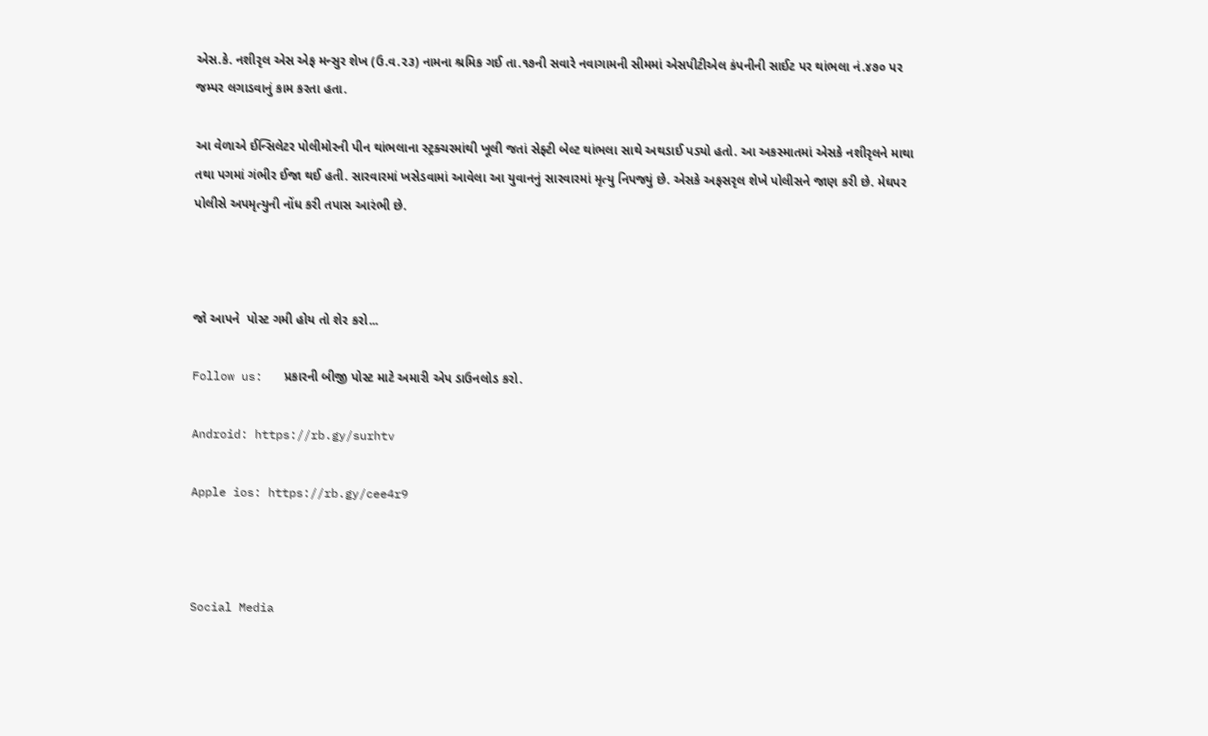એસ.કે. નશીરૃલ એસ એફ મન્સુર શેખ (ઉ.વ.૨૩) નામના શ્રમિક ગઈ તા.૧૭ની સવારે નવાગામની સીમમાં એસપીટીએલ કંપનીની સાઈટ પર થાંભલા નં.૪૭૦ પર જમ્પર લગાડવાનું કામ કરતા હતા.

આ વેળાએ ઈન્સિલેટર પોલીમોરની પીન થાંભલાના સ્ટ્રક્ચરમાંથી ખૂલી જતાં સેફ્ટી બેલ્ટ થાંભલા સાથે અથડાઈ પડ્યો હતો. આ અકસ્માતમાં એસકે નશીરૃલને માથા તથા પગમાં ગંભીર ઈજા થઈ હતી. સારવારમાં ખસેડવામાં આવેલા આ યુવાનનું સારવારમાં મૃત્યુ નિપજ્યું છે. એસકે અફસરૃલ શેખે પોલીસને જાણ કરી છે. મેઘપર પોલીસે અપમૃત્યુની નોંધ કરી તપાસ આરંભી છે.



જો આપને  પોસ્ટ ગમી હોય તો શેર કરો...

Follow us:   પ્રકારની બીજી પોસ્ટ માટે અમારી એપ ડાઉનલોડ કરો.

Android: https://rb.gy/surhtv

Apple ios: https://rb.gy/cee4r9



Social Media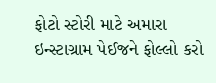ફોટો સ્ટોરી માટે અમારા ઇન્સ્ટાગ્રામ પેઈજને ફોલ્લો કરો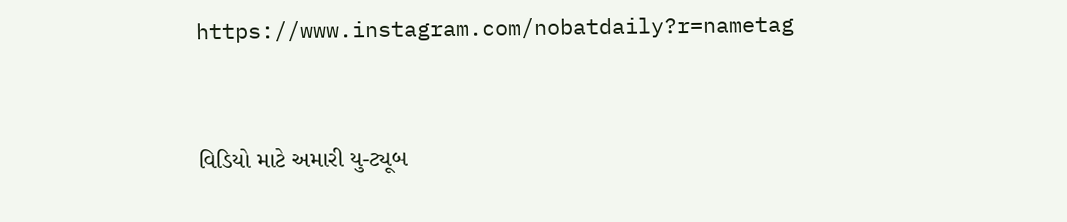https://www.instagram.com/nobatdaily?r=nametag



વિડિયો માટે અમારી યુ-ટ્યૂબ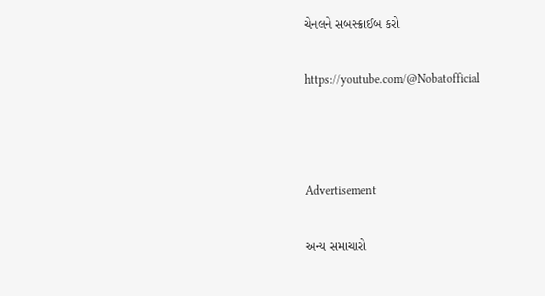ચેનલને સબસ્ક્રાઈબ કરો

https://youtube.com/@Nobatofficial



Advertisement

અન્ય સમાચારો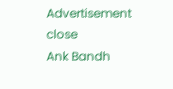Advertisement
close
Ank Bandh